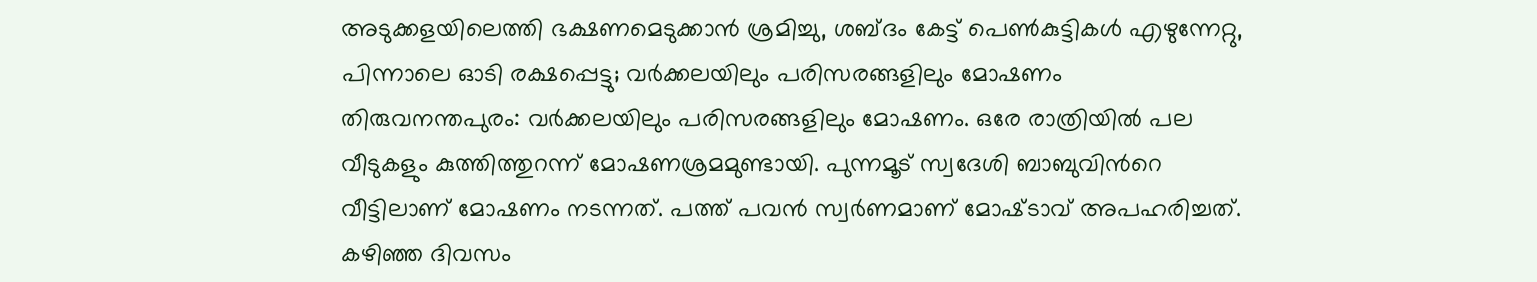അടുക്കളയിലെത്തി ഭക്ഷണമെടുക്കാൻ ശ്രമിച്ചു, ശബ്ദം കേട്ട് പെൺകുട്ടികൾ എഴുന്നേറ്റു, പിന്നാലെ ഓടി രക്ഷപ്പെട്ടു; വർക്കലയിലും പരിസരങ്ങളിലും മോഷണം
തിരുവനന്തപുരം: വർക്കലയിലും പരിസരങ്ങളിലും മോഷണം. ഒരേ രാത്രിയിൽ പല വീടുകളും കുത്തിത്തുറന്ന് മോഷണശ്രമമുണ്ടായി. പുന്നമൂട് സ്വദേശി ബാബുവിന്‍റെ വീട്ടിലാണ് മോഷണം നടന്നത്. പത്ത് പവൻ സ്വർണമാണ് മോഷ്‌ടാവ് അപഹരിച്ചത്. കഴിഞ്ഞ ദിവസം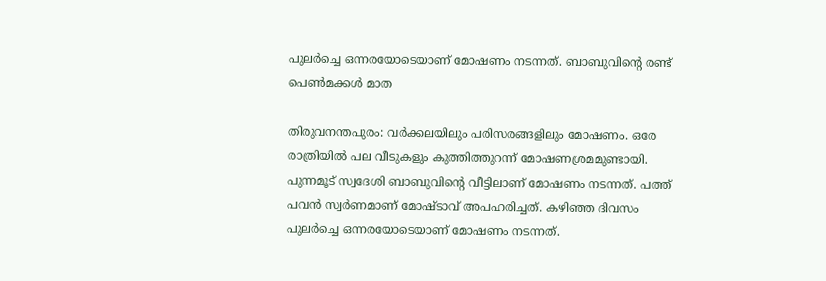പുലർച്ചെ ഒന്നരയോടെയാണ് മോഷണം നടന്നത്. ബാബുവിന്‍റെ രണ്ട് പെൺമക്കൾ മാത

തിരുവനന്തപുരം: വർക്കലയിലും പരിസരങ്ങളിലും മോഷണം. ഒരേ രാത്രിയിൽ പല വീടുകളും കുത്തിത്തുറന്ന് മോഷണശ്രമമുണ്ടായി. പുന്നമൂട് സ്വദേശി ബാബുവിന്‍റെ വീട്ടിലാണ് മോഷണം നടന്നത്. പത്ത് പവൻ സ്വർണമാണ് മോഷ്‌ടാവ് അപഹരിച്ചത്. കഴിഞ്ഞ ദിവസം പുലർച്ചെ ഒന്നരയോടെയാണ് മോഷണം നടന്നത്.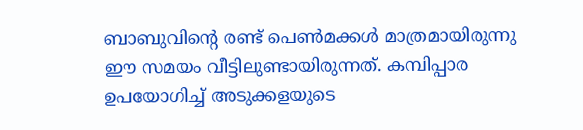ബാബുവിന്‍റെ രണ്ട് പെൺമക്കൾ മാത്രമായിരുന്നു ഈ സമയം വീട്ടിലുണ്ടായിരുന്നത്. കമ്പിപ്പാര ഉപയോഗിച്ച് അടുക്കളയുടെ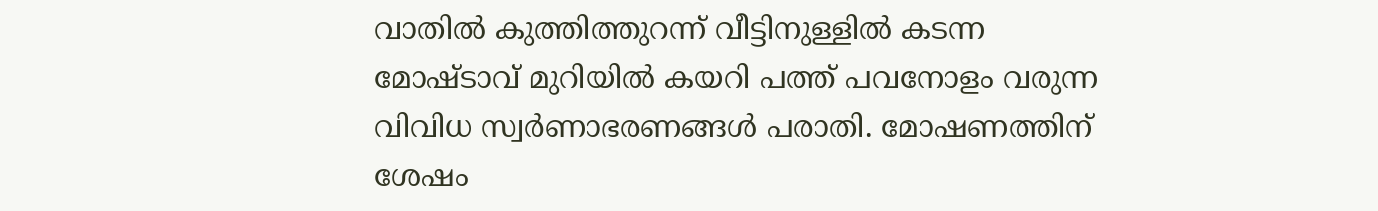വാതിൽ കുത്തിത്തുറന്ന് വീട്ടിനുള്ളിൽ കടന്ന മോഷ്ടാവ് മുറിയിൽ കയറി പത്ത് പവനോളം വരുന്ന വിവിധ സ്വർണാഭരണങ്ങൾ പരാതി. മോഷണത്തിന് ശേഷം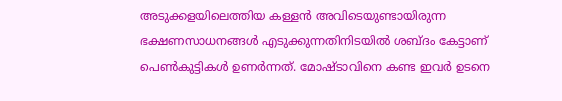അടുക്കളയിലെത്തിയ കള്ളൻ അവിടെയുണ്ടായിരുന്ന ഭക്ഷണസാധനങ്ങൾ എടുക്കുന്നതിനിടയിൽ ശബ്‌ദം കേട്ടാണ് പെൺകുട്ടികൾ ഉണർന്നത്. മോഷ്‌ടാവിനെ കണ്ട ഇവർ ഉടനെ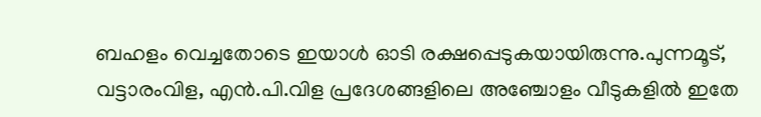ബഹളം വെച്ചതോടെ ഇയാൾ ഓടി രക്ഷപ്പെടുകയായിരുന്നു.പുന്നമൂട്, വട്ടാരംവിള, എൻ.പി.വിള പ്രദേശങ്ങളിലെ അഞ്ചോളം വീടുകളിൽ ഇതേ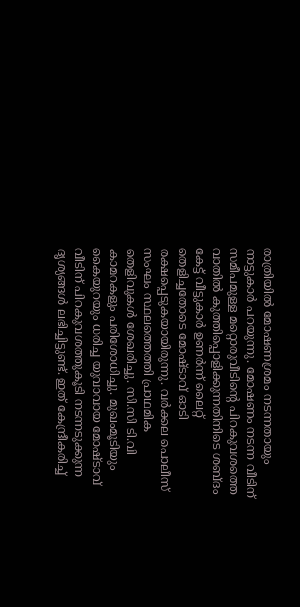രാത്രിയിൽ മോഷണശ്രമം നടന്നതായും നാട്ടുകാർ പറയുന്നു. മോഷണം നടന്ന വീടിന് സമീപമുള്ള മറ്റൊരുവീടിന്‍റെ പിറകുവശത്തെ വാതിൽ കുത്തിപ്പൊളിക്കുന്നതിനിടെ ശബ്ദം കേട്ട് വീട്ടുകാർ ഉണർന്ന് ലൈറ്റ് തെളിച്ചതോടെ മോഷ്ടാവ് ഓടി രക്ഷപ്പെടുകയായിരുന്നു. വർക്കല പൊലീസ് സംഘം സ്ഥലത്തെത്തി പ്രാഥമിക തെളിവുകൾ ശേഖരിച്ചു. സി.സി ടി.വി കാമറകളും പരിശോധിച്ചു. മുഖംമൂടിയും കൈയുറയും ധരിച്ച യുവാവായ മോഷ്ടാവ് വീടിന് പിറകുവശത്തുകൂടി നടന്നടുക്കുന്ന ദൃശ്യങ്ങൾ ലഭിച്ചിട്ടുണ്ട്. ഇത് കേന്ദ്രീകരിച്ച്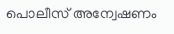പൊലീസ് അന്വേഷണം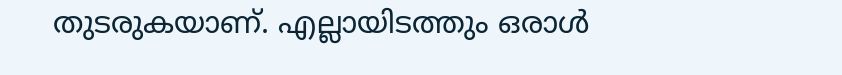തുടരുകയാണ്. എല്ലായിടത്തും ഒരാൾ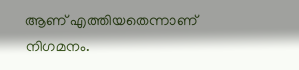ആണ് എത്തിയതെന്നാണ് നിഗമനം.